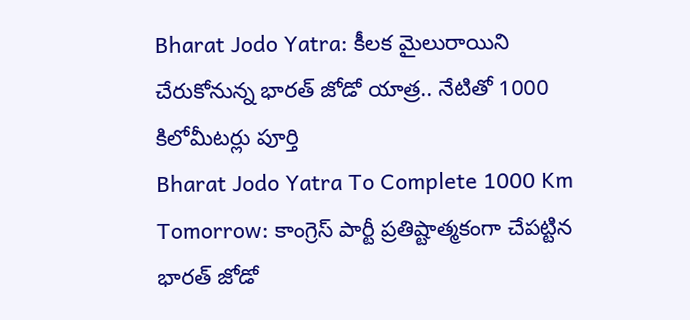Bharat Jodo Yatra: కీలక మైలురాయిని చేరుకోనున్న భారత్ జోడో యాత్ర.. నేటితో 1000 కిలోమీటర్లు పూర్తి
Bharat Jodo Yatra To Complete 1000 Km Tomorrow: కాంగ్రెస్ పార్టీ ప్రతిష్టాత్మకంగా చేపట్టిన భారత్ జోడో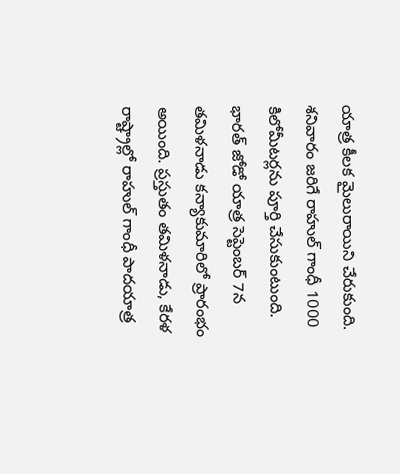యాత్ర కీలక మైలురాయిని చేరుకుంది. శనివారం జరిగే రాహుల్ గాంధీ 1000 కిలోమీటర్లను పూర్తి చేసుకుంటుంది. భారత్ జోడో యాత్ర సెప్టెంబర్ 7న తమిళనాడు కన్యాకుమారిలో ప్రారంభం అయింది. ప్రస్తుతం తమిళనాడు, కేరళ రాష్ట్రాల్లో రాహుల్ గాంధీ పాదయాత్ర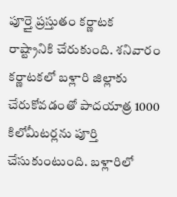పూర్తై ప్రస్తుతం కర్ణాటక రాష్ట్రానికి చేరుకుంది. శనివారం కర్ణాటకలో బళ్లారి జిల్లాకు చేరుకోవడంతో పాదయాత్ర 1000 కిలోమీటర్లను పూర్తి చేసుకుంటుంది. బళ్లారిలో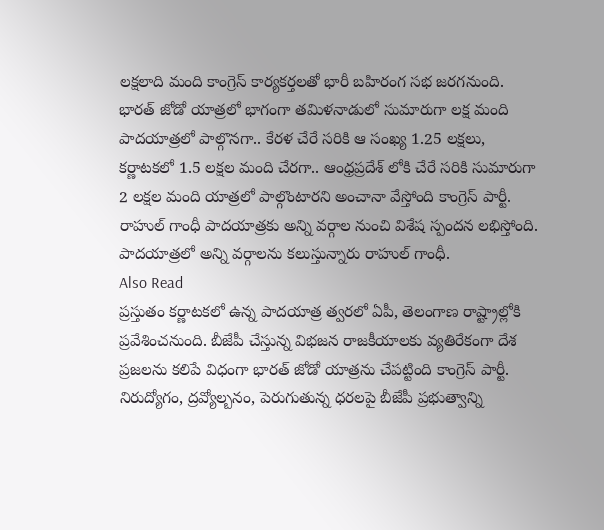లక్షలాది మంది కాంగ్రెస్ కార్యకర్తలతో భారీ బహిరంగ సభ జరగనుంది.
భారత్ జోడో యాత్రలో భాగంగా తమిళనాడులో సుమారుగా లక్ష మంది పాదయాత్రలో పాల్గొనగా.. కేరళ చేరే సరికి ఆ సంఖ్య 1.25 లక్షలు, కర్ణాటకలో 1.5 లక్షల మంది చేరగా.. ఆంధ్రప్రదేశ్ లోకి చేరే సరికి సుమారుగా 2 లక్షల మంది యాత్రలో పాల్గొంటారని అంచానా వేస్తోంది కాంగ్రెస్ పార్టీ. రాహుల్ గాంధీ పాదయాత్రకు అన్ని వర్గాల నుంచి విశేష స్పందన లభిస్తోంది. పాదయాత్రలో అన్ని వర్గాలను కలుస్తున్నారు రాహుల్ గాంధీ.
Also Read
ప్రస్తుతం కర్ణాటకలో ఉన్న పాదయాత్ర త్వరలో ఏపీ, తెలంగాణ రాష్ట్రాల్లోకి ప్రవేశించనుంది. బీజేపీ చేస్తున్న విభజన రాజకీయాలకు వ్యతిరేకంగా దేశ ప్రజలను కలిపే విధంగా భారత్ జోడో యాత్రను చేపట్టింది కాంగ్రెస్ పార్టీ. నిరుద్యోగం, ద్రవ్యోల్బనం, పెరుగుతున్న ధరలపై బీజేపీ ప్రభుత్వాన్ని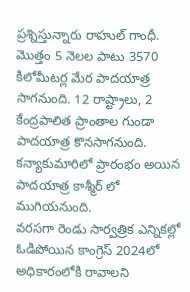ప్రశ్నిస్తున్నారు రాహుల్ గాంధీ. మొత్తం 5 నెలల పాటు 3570 కిలోమీటర్ల మేర పాదయాత్ర సాగనుంది. 12 రాష్ట్రాలు, 2 కేంద్రపాలిత ప్రాంతాల గుండా పాదయాత్ర కొనసాగనుంది. కన్యాకుమారిలో ప్రారంభం అయిన పాదయాత్ర కాశ్మీర్ లో ముగియనుంది.
వరసగా రెండు సార్వత్రిక ఎన్నికల్లో ఓడిపోయిన కాంగ్రెస్ 2024లో అధికారంలోకి రావాలని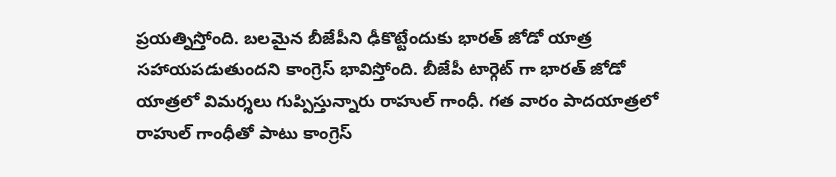ప్రయత్నిస్తోంది. బలమైన బీజేపీని ఢీకొట్టేందుకు భారత్ జోడో యాత్ర సహాయపడుతుందని కాంగ్రెస్ భావిస్తోంది. బీజేపీ టార్గెట్ గా భారత్ జోడో యాత్రలో విమర్శలు గుప్పిస్తున్నారు రాహుల్ గాంధీ. గత వారం పాదయాత్రలో రాహుల్ గాంధీతో పాటు కాంగ్రెస్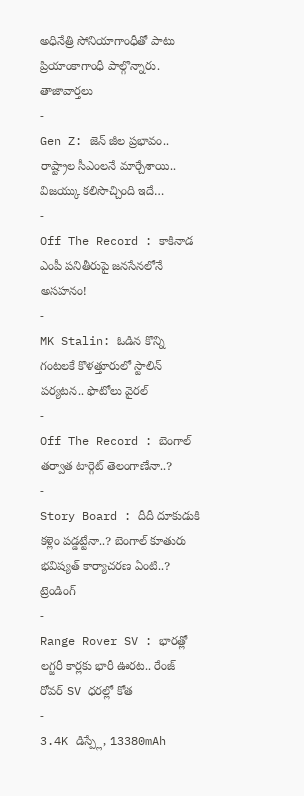అధినేత్రి సోనియాగాంధీతో పాటు ప్రియాంకాగాంధీ పాల్గొన్నారు.
తాజావార్తలు
-
Gen Z: జెన్ జీల ప్రభావం.. రాష్ట్రాల సీఎంలనే మార్చేశాయి.. విజయ్కు కలిసొచ్చింది ఇదే…
-
Off The Record : కాకినాడ ఎంపీ పనితీరుపై జనసేనలోనే అసహనం!
-
MK Stalin: ఓడిన కొన్ని గంటలకే కొళత్తూరులో స్టాలిన్ పర్యటన.. ఫొటోలు వైరల్
-
Off The Record : బెంగాల్ తర్వాత టార్గెట్ తెలంగాణేనా..?
-
Story Board : దీదీ దూకుడుకి కళ్లెం పడ్డట్టేనా..? బెంగాల్ కూతురు భవిష్యత్ కార్యాచరణ ఏంటి..?
ట్రెండింగ్
-
Range Rover SV : భారత్లో లగ్జరీ కార్లకు భారీ ఊరట.. రేంజ్ రోవర్ SV ధరల్లో కోత
-
3.4K డిస్ప్లే, 13380mAh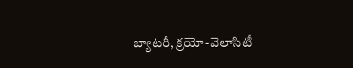బ్యాటరీ, క్రయో-వెలాసిటీ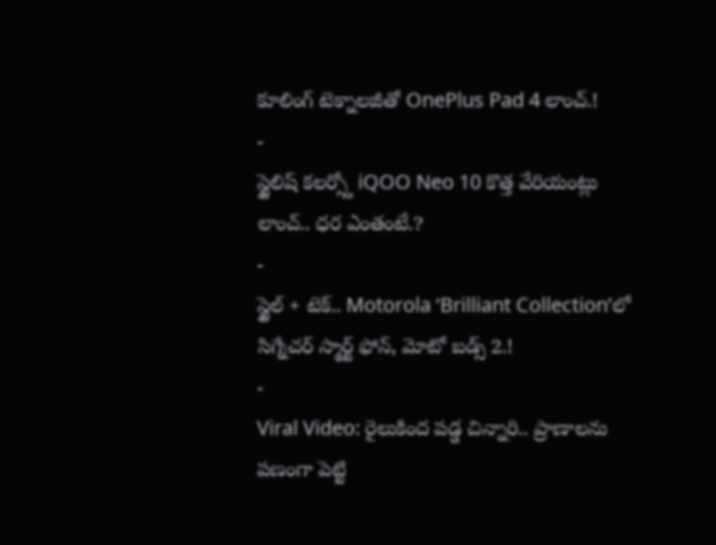కూలింగ్ టెక్నాలజీతో OnePlus Pad 4 లాంచ్.!
-
స్టైలిష్ కలర్స్తో iQOO Neo 10 కొత్త వేరియంట్లు లాంచ్.. ధర ఎంతంటే.?
-
స్టైల్ + టెక్.. Motorola ‘Brilliant Collection’లో సిగ్నేచర్ స్మార్ట్ ఫోన్, మోటో బడ్స్ 2.!
-
Viral Video: రైలుకింద పడ్డ చిన్నారి.. ప్రాణాలను పణంగా పెట్టి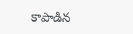కాపాడిన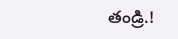తండ్రి.!